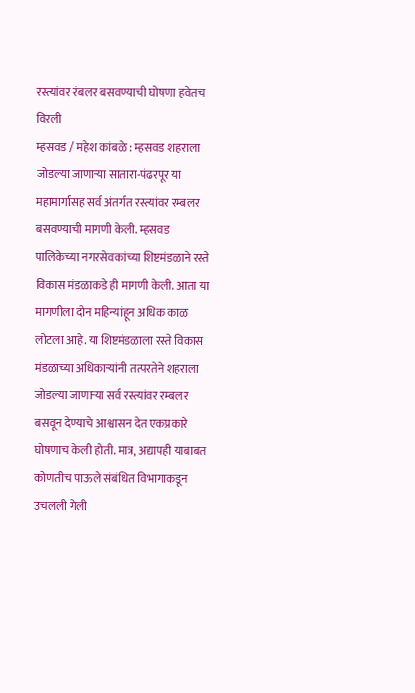रस्त्यांवर रंबलर बसवण्याची घोषणा हवेतच विरली
म्हसवड / महेश कांबळे : म्हसवड शहराला जोडल्या जाणाऱ्या सातारा-पंढरपूर या महामार्गासह सर्व अंतर्गत रस्त्यांवर रम्बलर बसवण्याची मागणी केली. म्हसवड पालिकेच्या नगरसेवकांच्या शिष्टमंडळाने रस्ते विकास मंडळाकडे ही मागणी केली. आता या मागणीला दोन महिन्यांहून अधिक काळ लोटला आहे. या शिष्टमंडळाला रस्ते विकास मंडळाच्या अधिकाऱ्यांनी तत्परतेने शहराला जोडल्या जाणाऱ्या सर्व रस्त्यांवर रम्बलर बसवून देण्याचे आश्वासन देत एकप्रकारे घोषणाच केली होती. मात्र, अद्यापही याबाबत कोणतीच पाऊले संबंधित विभागाकडून उचलली गेली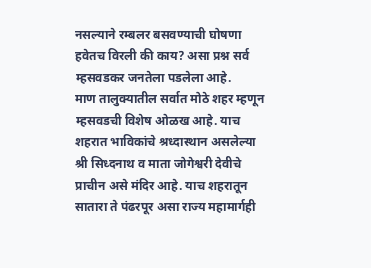नसल्याने रम्बलर बसवण्याची घोषणा हवेतच विरली की काय? असा प्रश्न सर्व म्हसवडकर जनतेला पडलेला आहे.
माण तालुक्यातील सर्वात मोठे शहर म्हणून म्हसवडची विशेष ओळख आहे. याच शहरात भाविकांचे श्रध्दास्थान असलेल्या श्री सिध्दनाथ व माता जोगेश्वरी देवीचे प्राचीन असे मंदिर आहे. याच शहरातून सातारा ते पंढरपूर असा राज्य महामार्गही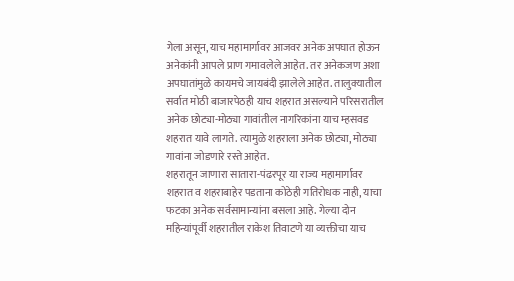गेला असून, याच महामार्गावर आजवर अनेक अपघात होऊन अनेकांनी आपले प्राण गमावलेले आहेत. तर अनेकजण अशा अपघातांमुळे कायमचे जायबंदी झालेले आहेत. तालुक्यातील सर्वात मोठी बाजारपेठही याच शहरात असल्याने परिसरातील अनेक छोट्या-मोठ्या गावांतील नागरिकांना याच म्हसवड शहरात यावे लागते. त्यामुळे शहराला अनेक छोट्या, मोठ्या गावांना जोडणारे रस्ते आहेत.
शहरातून जाणारा सातारा-पंढरपूर या राज्य महामार्गावर शहरात व शहराबाहेर पडताना कोठेही गतिरोधक नाही, याचा फटका अनेक सर्वसामान्यांना बसला आहे. गेल्या दोन महिन्यांपूर्वी शहरातील राकेश तिवाटणे या व्यक्तीचा याच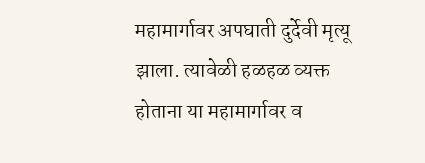महामार्गावर अपघाती दुर्देवी मृत्यू झाला. त्यावेळी हळहळ व्यक्त होताना या महामार्गावर व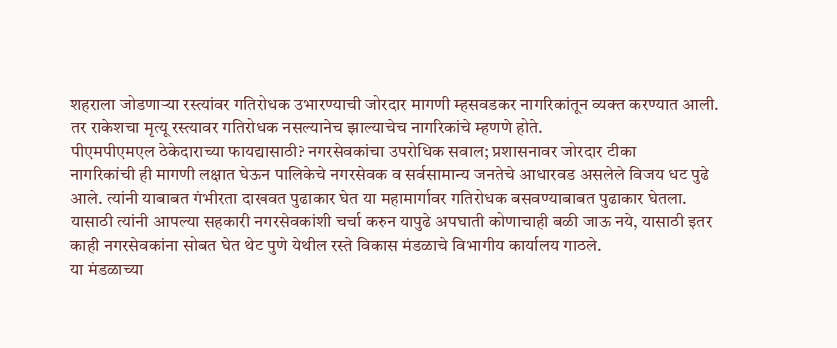शहराला जोडणाऱ्या रस्त्यांवर गतिरोधक उभारण्याची जोरदार मागणी म्हसवडकर नागरिकांतून व्यक्त करण्यात आली. तर राकेशचा मृत्यू रस्त्यावर गतिरोधक नसल्यानेच झाल्याचेच नागरिकांचे म्हणणे होते.
पीएमपीएमएल ठेकेदाराच्या फायद्यासाठी? नगरसेवकांचा उपरोधिक सवाल; प्रशासनावर जोरदार टीका
नागरिकांची ही मागणी लक्षात घेऊन पालिकेचे नगरसेवक व सर्वसामान्य जनतेचे आधारवड असलेले विजय धट पुढे आले. त्यांनी याबाबत गंभीरता दाखवत पुढाकार घेत या महामार्गावर गतिरोधक बसवण्याबाबत पुढाकार घेतला. यासाठी त्यांनी आपल्या सहकारी नगरसेवकांशी चर्चा करुन यापुढे अपघाती कोणाचाही बळी जाऊ नये, यासाठी इतर काही नगरसेवकांना सोबत घेत थेट पुणे येथील रस्ते विकास मंडळाचे विभागीय कार्यालय गाठले.
या मंडळाच्या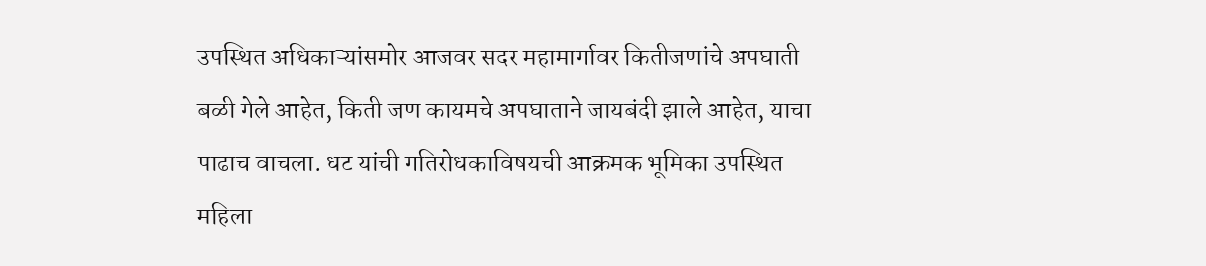उपस्थित अधिकाऱ्यांसमोर आजवर सदर महामार्गावर कितीजणांचे अपघाती बळी गेले आहेत, किती जण कायमचे अपघाताने जायबंदी झाले आहेत, याचा पाढाच वाचला. धट यांची गतिरोधकाविषयची आक्रमक भूमिका उपस्थित महिला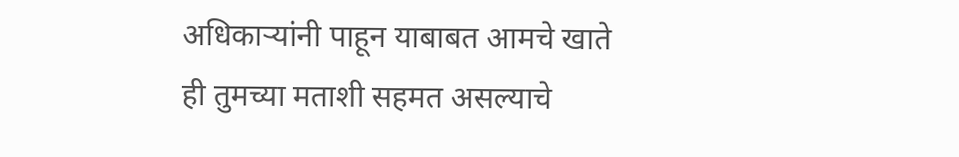अधिकाऱ्यांनी पाहून याबाबत आमचे खाते ही तुमच्या मताशी सहमत असल्याचे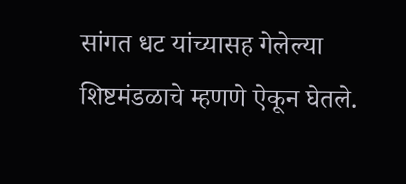सांगत धट यांच्यासह गेलेल्या शिष्टमंडळाचे म्हणणे ऐकून घेतले.